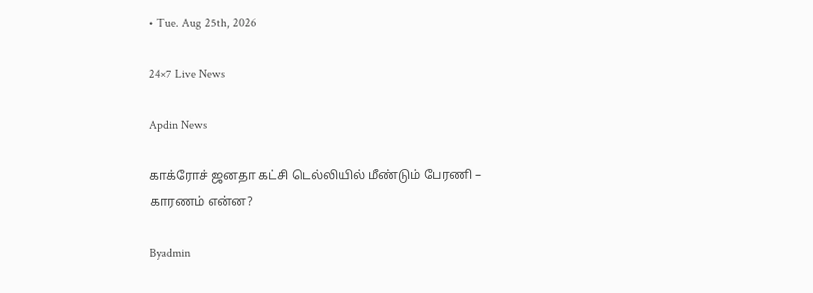• Tue. Aug 25th, 2026

24×7 Live News

Apdin News

காக்ரோச் ஜனதா கட்சி டெல்லியில் மீண்டும் பேரணி – காரணம் என்ன?

Byadmin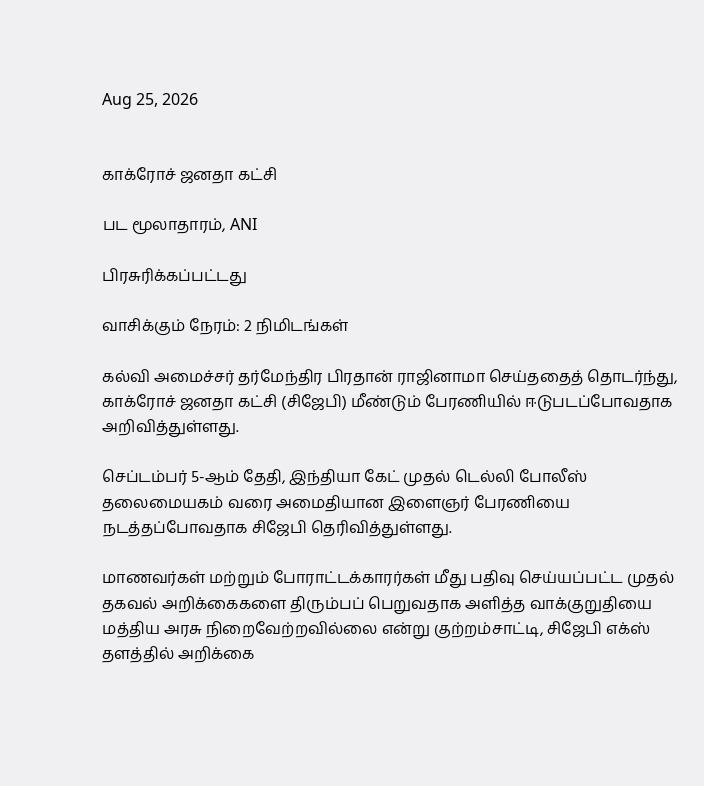Aug 25, 2026


காக்ரோச் ஜனதா கட்சி

பட மூலாதாரம், ANI

பிரசுரிக்கப்பட்டது

வாசிக்கும் நேரம்: 2 நிமிடங்கள்

கல்வி அமைச்சர் தர்மேந்திர பிரதான் ராஜினாமா செய்ததைத் தொடர்ந்து, காக்ரோச் ஜனதா கட்சி (சிஜேபி) மீண்டும் பேரணியில் ஈடுபடப்போவதாக அறிவித்துள்ளது.

செப்டம்பர் 5-ஆம் தேதி, இந்தியா கேட் முதல் டெல்லி போலீஸ் தலைமையகம் வரை அமைதியான இளைஞர் பேரணியை நடத்தப்போவதாக சிஜேபி தெரிவித்துள்ளது.

மாணவர்கள் மற்றும் போராட்டக்காரர்கள் மீது பதிவு செய்யப்பட்ட முதல் தகவல் அறிக்கைகளை திரும்பப் பெறுவதாக அளித்த வாக்குறுதியை மத்திய அரசு நிறைவேற்றவில்லை என்று குற்றம்சாட்டி, சிஜேபி எக்ஸ் தளத்தில் அறிக்கை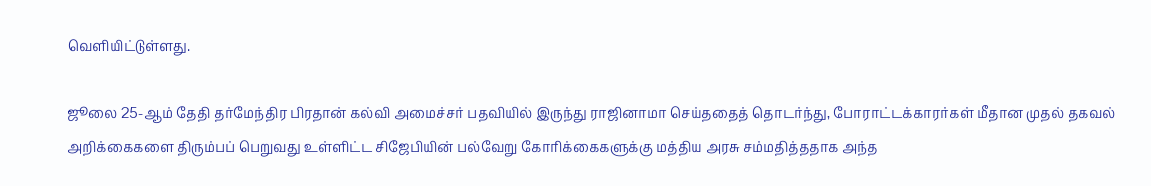வெளியிட்டுள்ளது.

ஜூலை 25-ஆம் தேதி தர்மேந்திர பிரதான் கல்வி அமைச்சர் பதவியில் இருந்து ராஜினாமா செய்ததைத் தொடர்ந்து, போராட்டக்காரர்கள் மீதான முதல் தகவல் அறிக்கைகளை திரும்பப் பெறுவது உள்ளிட்ட சிஜேபியின் பல்வேறு கோரிக்கைகளுக்கு மத்திய அரசு சம்மதித்ததாக அந்த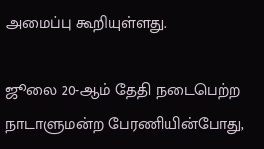அமைப்பு கூறியுள்ளது.

ஜூலை 20-ஆம் தேதி நடைபெற்ற நாடாளுமன்ற பேரணியின்போது,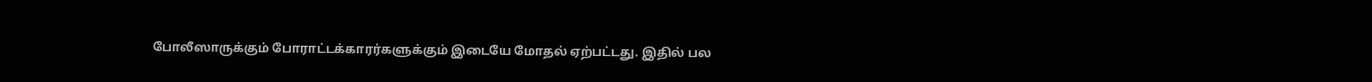போலீஸாருக்கும் போராட்டக்காரர்களுக்கும் இடையே மோதல் ஏற்பட்டது. இதில் பல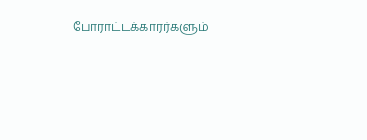போராட்டக்காரர்களும்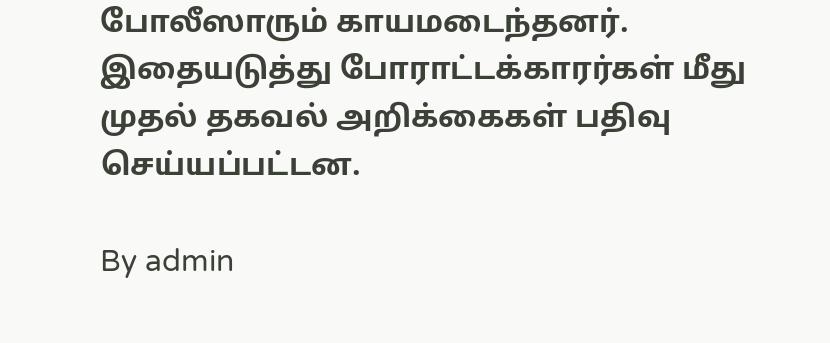போலீஸாரும் காயமடைந்தனர். இதையடுத்து போராட்டக்காரர்கள் மீது முதல் தகவல் அறிக்கைகள் பதிவு செய்யப்பட்டன.

By admin